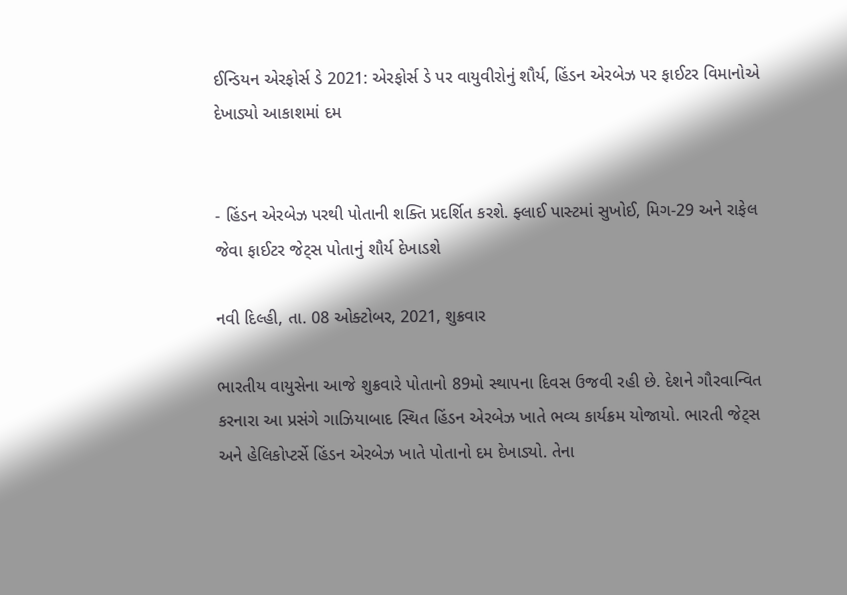ઈન્ડિયન એરફોર્સ ડે 2021: એરફોર્સ ડે પર વાયુવીરોનું શૌર્ય, હિંડન એરબેઝ પર ફાઈટર વિમાનોએ દેખાડ્યો આકાશમાં દમ


- હિંડન એરબેઝ પરથી પોતાની શક્તિ પ્રદર્શિત કરશે. ફ્લાઈ પાસ્ટમાં સુખોઈ, મિગ-29 અને રાફેલ જેવા ફાઈટર જેટ્સ પોતાનું શૌર્ય દેખાડશે

નવી દિલ્હી, તા. 08 ઓક્ટોબર, 2021, શુક્રવાર

ભારતીય વાયુસેના આજે શુક્રવારે પોતાનો 89મો સ્થાપના દિવસ ઉજવી રહી છે. દેશને ગૌરવાન્વિત કરનારા આ પ્રસંગે ગાઝિયાબાદ સ્થિત હિંડન એરબેઝ ખાતે ભવ્ય કાર્યક્રમ યોજાયો. ભારતી જેટ્સ અને હેલિકોપ્ટર્સે હિંડન એરબેઝ ખાતે પોતાનો દમ દેખાડ્યો. તેના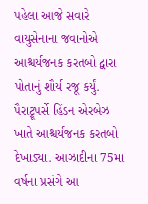પહેલા આજે સવારે વાયુસેનાના જવાનોએ આશ્ચર્યજનક કરતબો દ્વારા પોતાનું શૌર્ય રજૂ કર્યું. પૈરાટ્રૂપર્સે હિંડન એરબેઝ ખાતે આશ્ચર્યજનક કરતબો દેખાડ્યા. આઝાદીના 75મા વર્ષના પ્રસંગે આ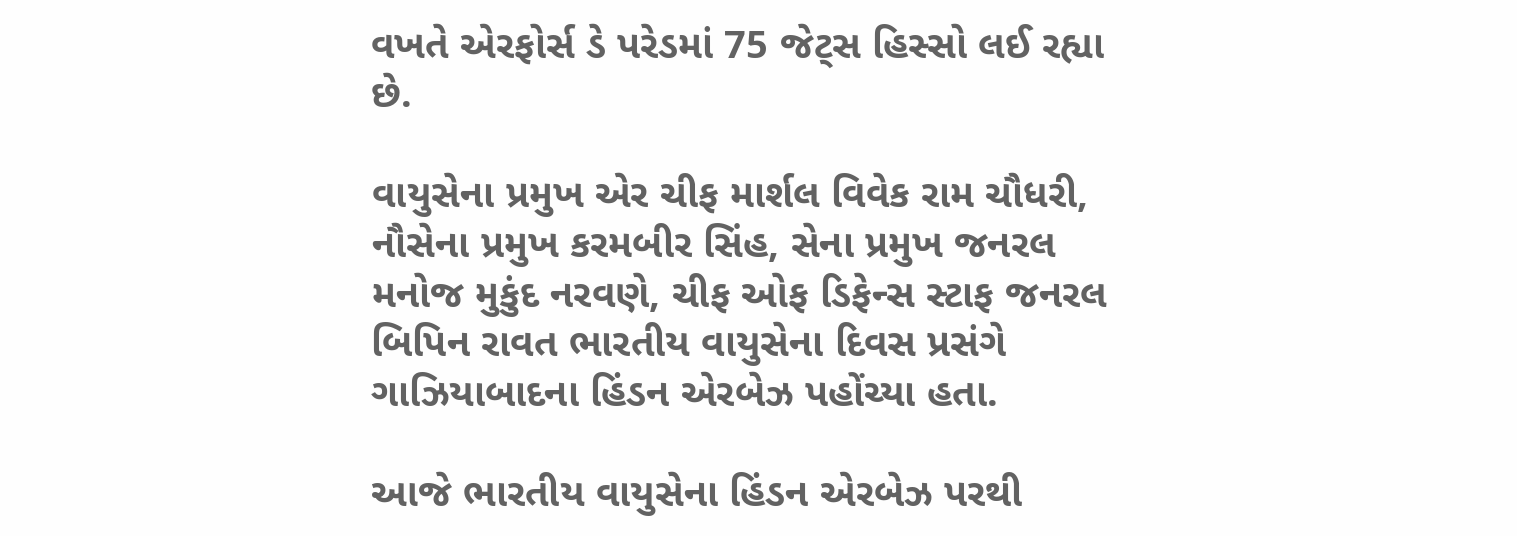વખતે એરફોર્સ ડે પરેડમાં 75 જેટ્સ હિસ્સો લઈ રહ્યા છે.

વાયુસેના પ્રમુખ એર ચીફ માર્શલ વિવેક રામ ચૌધરી, નૌસેના પ્રમુખ કરમબીર સિંહ, સેના પ્રમુખ જનરલ મનોજ મુકુંદ નરવણે, ચીફ ઓફ ડિફેન્સ સ્ટાફ જનરલ બિપિન રાવત ભારતીય વાયુસેના દિવસ પ્રસંગે ગાઝિયાબાદના હિંડન એરબેઝ પહોંચ્યા હતા.

આજે ભારતીય વાયુસેના હિંડન એરબેઝ પરથી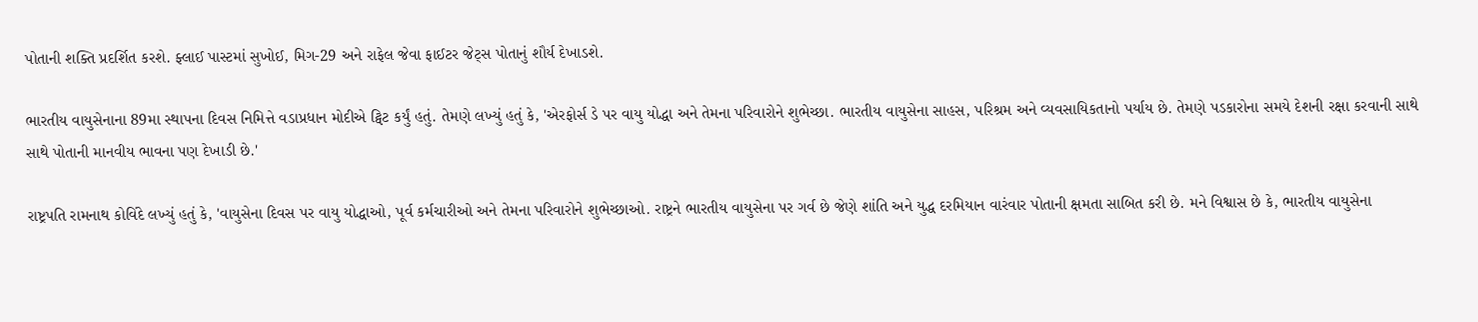પોતાની શક્તિ પ્રદર્શિત કરશે. ફ્લાઈ પાસ્ટમાં સુખોઈ, મિગ-29 અને રાફેલ જેવા ફાઈટર જેટ્સ પોતાનું શૌર્ય દેખાડશે.

ભારતીય વાયુસેનાના 89મા સ્થાપના દિવસ નિમિત્તે વડાપ્રધાન મોદીએ ટ્વિટ કર્યું હતું. તેમણે લખ્યું હતું કે, 'એરફોર્સ ડે પર વાયુ યોદ્ધા અને તેમના પરિવારોને શુભેચ્છા. ભારતીય વાયુસેના સાહસ, પરિશ્રમ અને વ્યવસાયિકતાનો પર્યાય છે. તેમણે પડકારોના સમયે દેશની રક્ષા કરવાની સાથે સાથે પોતાની માનવીય ભાવના પણ દેખાડી છે.'

રાષ્ટ્રપતિ રામનાથ કોવિંદે લખ્યું હતું કે, 'વાયુસેના દિવસ પર વાયુ યોદ્ધાઓ, પૂર્વ કર્મચારીઓ અને તેમના પરિવારોને શુભેચ્છાઓ. રાષ્ટ્રને ભારતીય વાયુસેના પર ગર્વ છે જેણે શાંતિ અને યુદ્ધ દરમિયાન વારંવાર પોતાની ક્ષમતા સાબિત કરી છે. મને વિશ્વાસ છે કે, ભારતીય વાયુસેના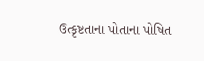ઉત્કૃષ્ટતાના પોતાના પોષિત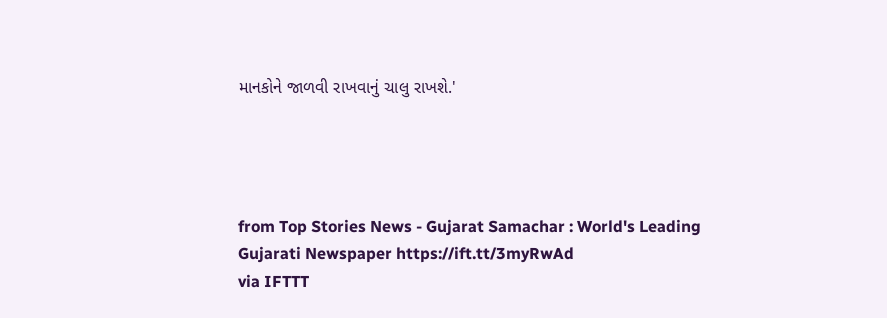માનકોને જાળવી રાખવાનું ચાલુ રાખશે.'




from Top Stories News - Gujarat Samachar : World's Leading Gujarati Newspaper https://ift.tt/3myRwAd
via IFTTT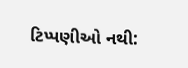ટિપ્પણીઓ નથી: